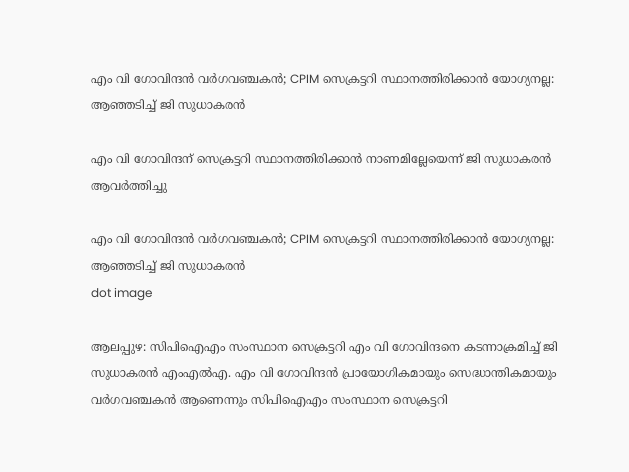എം വി ഗോവിന്ദൻ വര്‍ഗവഞ്ചകന്‍; CPIM സെക്രട്ടറി സ്ഥാനത്തിരിക്കാന്‍ യോഗ്യനല്ല: ആഞ്ഞടിച്ച് ജി സുധാകരന്‍

എം വി ഗോവിന്ദന് സെക്രട്ടറി സ്ഥാനത്തിരിക്കാന്‍ നാണമില്ലേയെന്ന് ജി സുധാകരന്‍ ആവര്‍ത്തിച്ചു

എം വി ഗോവിന്ദൻ വര്‍ഗവഞ്ചകന്‍; CPIM സെക്രട്ടറി സ്ഥാനത്തിരിക്കാന്‍ യോഗ്യനല്ല: ആഞ്ഞടിച്ച് ജി സുധാകരന്‍
dot image

ആലപ്പുഴ: സിപിഐഎം സംസ്ഥാന സെക്രട്ടറി എം വി ഗോവിന്ദനെ കടന്നാക്രമിച്ച് ജി സുധാകരന്‍ എംഎല്‍എ. എം വി ഗോവിന്ദന്‍ പ്രായോഗികമായും സെദ്ധാന്തികമായും വര്‍ഗവഞ്ചകന്‍ ആണെന്നും സിപിഐഎം സംസ്ഥാന സെക്രട്ടറി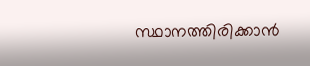സ്ഥാനത്തിരിക്കാന്‍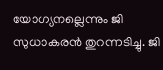യോഗ്യനല്ലെന്നും ജി സുധാകരന്‍ തുറന്നടിച്ചു. ജി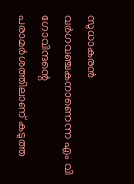സുധാകരന്‍ വര്‍ഗവഞ്ചകനാണെന്ന എം വി ഗോവിന്ദന്റെ പരാമര്‍ശത്തിലാണ് കടുത്ത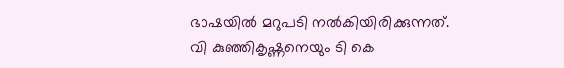ഭാഷയില്‍ മറുപടി നല്‍കിയിരിക്കുന്നത്. വി കുഞ്ഞികൃഷ്ണനെയും ടി കെ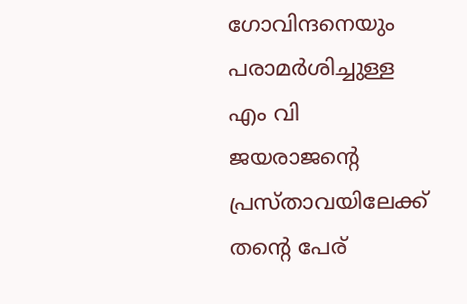ഗോവിന്ദനെയും പരാമര്‍ശിച്ചുള്ള എം വി ജയരാജന്റെ പ്രസ്താവയിലേക്ക് തന്റെ പേര്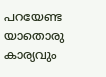പറയേണ്ട യാതൊരു കാര്യവും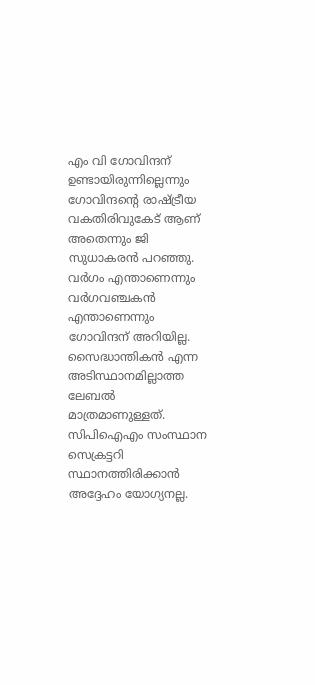എം വി ഗോവിന്ദന് ഉണ്ടായിരുന്നില്ലെന്നും ഗോവിന്ദന്റെ രാഷ്ട്രീയ വകതിരിവുകേട് ആണ് അതെന്നും ജി സുധാകരന്‍ പറഞ്ഞു. വര്‍ഗം എന്താണെന്നും വര്‍ഗവഞ്ചകന്‍ എന്താണെന്നും ഗോവിന്ദന് അറിയില്ല. സൈദ്ധാന്തികന്‍ എന്ന അടിസ്ഥാനമില്ലാത്ത ലേബല്‍ മാത്രമാണുള്ളത്. സിപിഐഎം സംസ്ഥാന സെക്രട്ടറി സ്ഥാനത്തിരിക്കാന്‍ അദ്ദേഹം യോഗ്യനല്ല.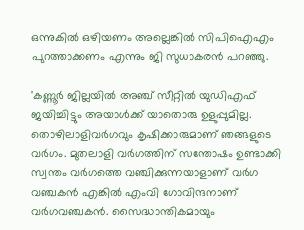ഒന്നുകില്‍ ഒഴിയണം അല്ലെങ്കില്‍ സിപിഐഎം പുറത്താക്കണം എന്നും ജി സുധാകരന്‍ പറഞ്ഞു.

'കണ്ണൂര്‍ ജില്ലയില്‍ അഞ്ച് സീറ്റില്‍ യുഡിഎഫ് ജയിച്ചിട്ടും അയാള്‍ക്ക് യാതൊരു ഉളുപ്പുമില്ല. തൊഴിലാളിവര്‍ഗവും കൃഷിക്കാരുമാണ് ഞങ്ങളുടെ വര്‍ഗം. മുതലാളി വര്‍ഗത്തിന് സന്തോഷം ഉണ്ടാക്കി സ്വന്തം വര്‍ഗത്തെ വഞ്ചിക്കുന്നയാളാണ് വര്‍ഗ വഞ്ചകന്‍ എങ്കില്‍ എംവി ഗോവിന്ദനാണ് വര്‍ഗവഞ്ചകന്‍. സൈദ്ധാന്തികമായും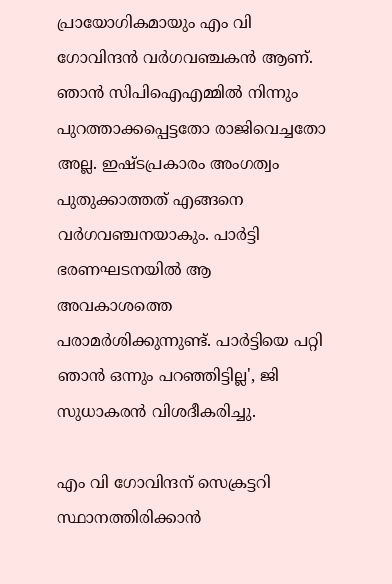പ്രായോഗികമായും എം വി ഗോവിന്ദന്‍ വര്‍ഗവഞ്ചകന്‍ ആണ്. ഞാന്‍ സിപിഐഎമ്മില്‍ നിന്നും പുറത്താക്കപ്പെട്ടതോ രാജിവെച്ചതോ അല്ല. ഇഷ്ടപ്രകാരം അംഗത്വം പുതുക്കാത്തത് എങ്ങനെ വര്‍ഗവഞ്ചനയാകും. പാര്‍ട്ടി ഭരണഘടനയില്‍ ആ അവകാശത്തെ പരാമര്‍ശിക്കുന്നുണ്ട്. പാര്‍ട്ടിയെ പറ്റി ഞാന്‍ ഒന്നും പറഞ്ഞിട്ടില്ല', ജി സുധാകരന്‍ വിശദീകരിച്ചു.

എം വി ഗോവിന്ദന് സെക്രട്ടറി സ്ഥാനത്തിരിക്കാന്‍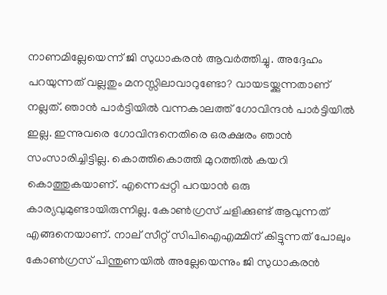നാണമില്ലേയെന്ന് ജി സുധാകരന്‍ ആവര്‍ത്തിച്ചു. അദ്ദേഹം പറയുന്നത് വല്ലതും മനസ്സിലാവാറുണ്ടോ? വായടയ്ക്കുന്നതാണ് നല്ലത്. ഞാന്‍ പാര്‍ട്ടിയില്‍ വന്നകാലത്ത് ഗോവിന്ദന്‍ പാര്‍ട്ടിയില്‍ ഇല്ല. ഇന്നുവരെ ഗോവിന്ദനെതിരെ ഒരക്ഷരം ഞാൻ സംസാരിച്ചിട്ടില്ല. കൊത്തികൊത്തി മുറത്തില്‍ കയറി കൊത്തുകയാണ്. എന്നെപ്പറ്റി പറയാന്‍ ഒരു കാര്യവുമുണ്ടായിരുന്നില്ല. കോണ്‍ഗ്രസ് ചളിക്കുണ്ട് ആവുന്നത് എങ്ങനെയാണ്. നാല് സീറ്റ് സിപിഐഎമ്മിന് കിട്ടുന്നത് പോലും കോണ്‍ഗ്രസ് പിന്തുണയില്‍ അല്ലേയെന്നും ജി സുധാകരന്‍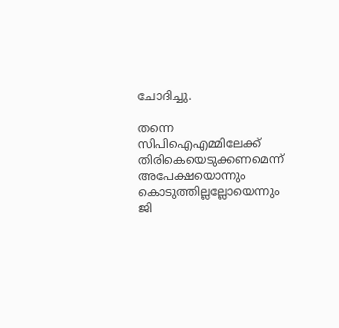ചോദിച്ചു.

തന്നെ സിപിഐഎമ്മിലേക്ക് തിരികെയെടുക്കണമെന്ന് അപേക്ഷയൊന്നും കൊടുത്തില്ലല്ലോയെന്നും ജി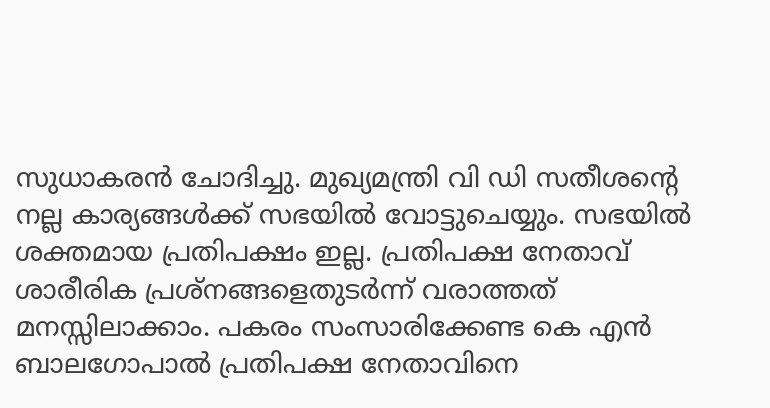സുധാകരന്‍ ചോദിച്ചു. മുഖ്യമന്ത്രി വി ഡി സതീശന്റെ നല്ല കാര്യങ്ങള്‍ക്ക് സഭയില്‍ വോട്ടുചെയ്യും. സഭയില്‍ ശക്തമായ പ്രതിപക്ഷം ഇല്ല. പ്രതിപക്ഷ നേതാവ് ശാരീരിക പ്രശ്‌നങ്ങളെതുടര്‍ന്ന് വരാത്തത് മനസ്സിലാക്കാം. പകരം സംസാരിക്കേണ്ട കെ എന്‍ ബാലഗോപാല്‍ പ്രതിപക്ഷ നേതാവിനെ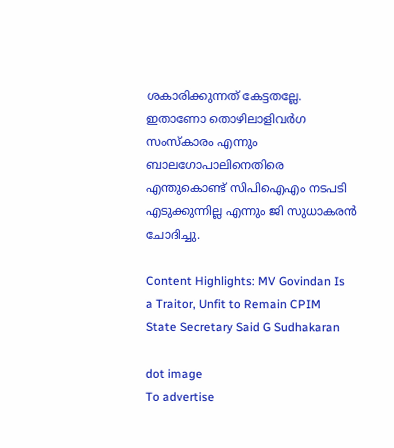ശകാരിക്കുന്നത് കേട്ടതല്ലേ. ഇതാണോ തൊഴിലാളിവര്‍ഗ സംസ്‌കാരം എന്നും ബാലഗോപാലിനെതിരെ എന്തുകൊണ്ട് സിപിഐഎം നടപടി എടുക്കുന്നില്ല എന്നും ജി സുധാകരന്‍ ചോദിച്ചു.

Content Highlights: MV Govindan Is a Traitor, Unfit to Remain CPIM State Secretary Said G Sudhakaran

dot image
To advertise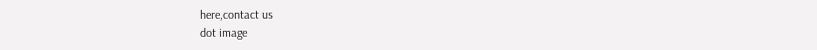here,contact us
dot image